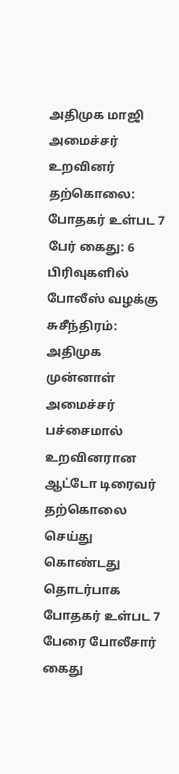அதிமுக மாஜி அமைச்சர் உறவினர் தற்கொலை: போதகர் உள்பட 7 பேர் கைது: 6 பிரிவுகளில் போலீஸ் வழக்கு
சுசீந்திரம்: அதிமுக முன்னாள் அமைச்சர் பச்சைமால் உறவினரான ஆட்டோ டிரைவர் தற்கொலை செய்து கொண்டது தொடர்பாக போதகர் உள்பட 7 பேரை போலீசார் கைது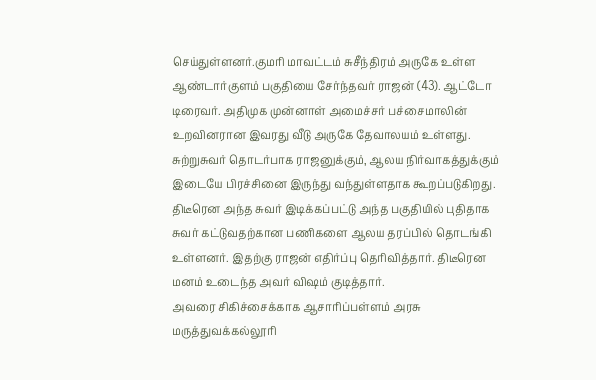செய்துள்ளனர்.குமரி மாவட்டம் சுசீந்திரம் அருகே உள்ள ஆண்டார்குளம் பகுதியை சேர்ந்தவர் ராஜன் (43). ஆட்டோ டிரைவர். அதிமுக முன்னாள் அமைச்சர் பச்சைமாலின் உறவினரான இவரது வீடு அருகே தேவாலயம் உள்ளது. சுற்றுசுவர் தொடர்பாக ராஜனுக்கும், ஆலய நிர்வாகத்துக்கும் இடையே பிரச்சினை இருந்து வந்துள்ளதாக கூறப்படுகிறது. திடீரென அந்த சுவர் இடிக்கப்பட்டு அந்த பகுதியில் புதிதாக சுவர் கட்டுவதற்கான பணிகளை ஆலய தரப்பில் தொடங்கி உள்ளனர். இதற்கு ராஜன் எதிர்ப்பு தெரிவித்தார். திடீரென மனம் உடைந்த அவர் விஷம் குடித்தார்.
அவரை சிகிச்சைக்காக ஆசாரிப்பள்ளம் அரசு மருத்துவக்கல்லூரி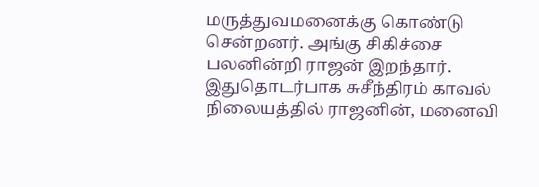மருத்துவமனைக்கு கொண்டு சென்றனர். அங்கு சிகிச்சை பலனின்றி ராஜன் இறந்தார். இதுதொடர்பாக சுசீந்திரம் காவல் நிலையத்தில் ராஜனின், மனைவி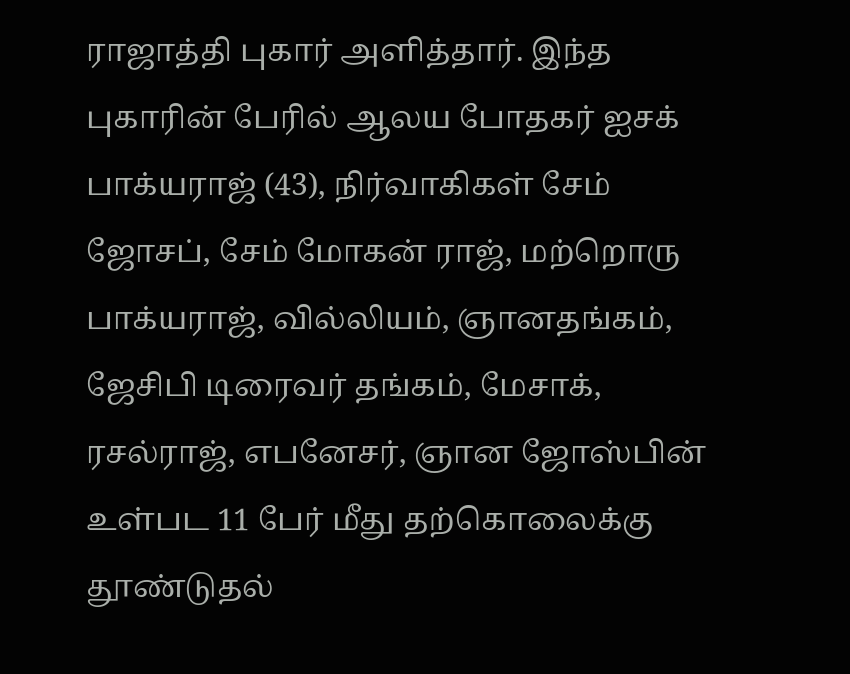ராஜாத்தி புகார் அளித்தார். இந்த புகாரின் பேரில் ஆலய போதகர் ஐசக் பாக்யராஜ் (43), நிர்வாகிகள் சேம் ஜோசப், சேம் மோகன் ராஜ், மற்றொரு பாக்யராஜ், வில்லியம், ஞானதங்கம், ஜேசிபி டிரைவர் தங்கம், மேசாக், ரசல்ராஜ், எபனேசர், ஞான ஜோஸ்பின் உள்பட 11 பேர் மீது தற்கொலைக்கு தூண்டுதல்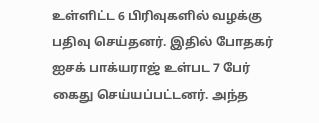உள்ளிட்ட 6 பிரிவுகளில் வழக்கு பதிவு செய்தனர். இதில் போதகர் ஐசக் பாக்யராஜ் உள்பட 7 பேர் கைது செய்யப்பட்டனர். அந்த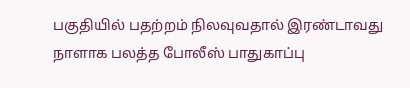பகுதியில் பதற்றம் நிலவுவதால் இரண்டாவது நாளாக பலத்த போலீஸ் பாதுகாப்பு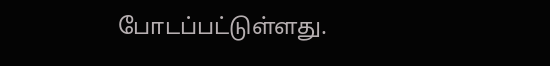போடப்பட்டுள்ளது.